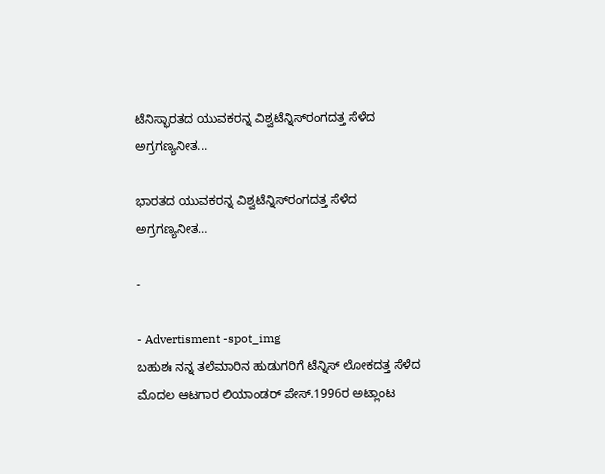ಟೆನಿಸ್ಭಾರತದ ಯುವಕರನ್ನ ವಿಶ್ವಟೆನ್ನಿಸ್‌ರಂಗದತ್ತ ಸೆಳೆದ ಅಗ್ರಗಣ್ಯನೀತ...

ಭಾರತದ ಯುವಕರನ್ನ ವಿಶ್ವಟೆನ್ನಿಸ್‌ರಂಗದತ್ತ ಸೆಳೆದ ಅಗ್ರಗಣ್ಯನೀತ…

-

- Advertisment -spot_img
ಬಹುಶಃ ನನ್ನ ತಲೆಮಾರಿನ ಹುಡುಗರಿಗೆ ಟೆನ್ನಿಸ್ ಲೋಕದತ್ತ ಸೆಳೆದ ಮೊದಲ ಆಟಗಾರ ಲಿಯಾಂಡರ್ ಪೇಸ್.1996ರ ಅಟ್ಲಾಂಟ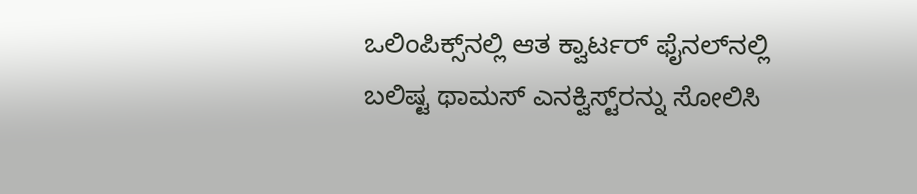ಒಲಿಂಪಿಕ್ಸ್‌ನಲ್ಲಿ ಆತ ಕ್ವಾರ್ಟರ್ ಫೈನಲ್‌ನಲ್ಲಿ ಬಲಿಷ್ಟ ಥಾಮಸ್ ಎನಕ್ವಿಸ್ಟ್‌ರನ್ನು ಸೋಲಿಸಿ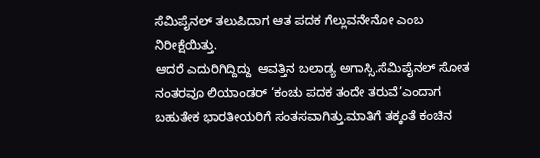ಸೆಮಿಪೈನಲ್ ತಲುಪಿದಾಗ ಆತ ಪದಕ ಗೆಲ್ಲುವನೇನೋ ಎಂಬ ನಿರೀಕ್ಷೆಯಿತ್ತು.
ಆದರೆ ಎದುರಿಗಿದ್ದಿದ್ದು  ಆವತ್ತಿನ ಬಲಾಡ್ಯ ಅಗಾಸ್ಸಿ.ಸೆಮಿಪೈನಲ್ ಸೋತ ನಂತರವೂ ಲಿಯಾಂಡರ್ ‘ಕಂಚು ಪದಕ ತಂದೇ ತರುವೆ’ಎಂದಾಗ ಬಹುತೇಕ ಭಾರತೀಯರಿಗೆ ಸಂತಸವಾಗಿತ್ತು.ಮಾತಿಗೆ ತಕ್ಕಂತೆ ಕಂಚಿನ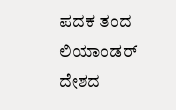ಪದಕ ತಂದ ಲಿಯಾಂಡರ್ ದೇಶದ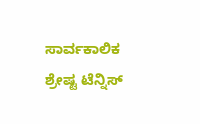ಸಾರ್ವಕಾಲಿಕ ಶ್ರೇಷ್ಟ ಟೆನ್ನಿಸ್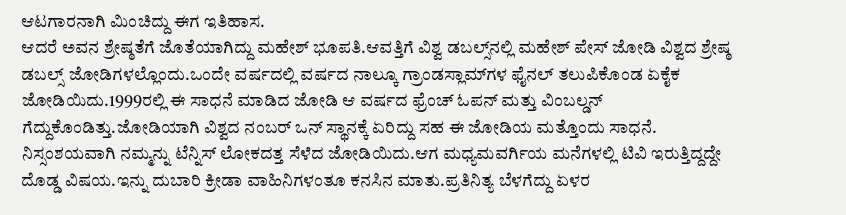ಆಟಗಾರನಾಗಿ ಮಿಂಚಿದ್ದು ಈಗ ಇತಿಹಾಸ.
ಆದರೆ ಅವನ ಶ್ರೇಷ್ಠತೆಗೆ ಜೊತೆಯಾಗಿದ್ದು ಮಹೇಶ್ ಭೂಪತಿ.ಆವತ್ತಿಗೆ ವಿಶ್ವ ಡಬಲ್ಸ್‌ನಲ್ಲಿ ಮಹೇಶ್ ಪೇಸ್ ಜೋಡಿ ವಿಶ್ವದ ಶ್ರೇಷ್ಠ ಡಬಲ್ಸ್ ಜೋಡಿಗಳಲ್ಲೊಂದು.ಒಂದೇ ವರ್ಷದಲ್ಲಿ ವರ್ಷದ ನಾಲ್ಕೂ ಗ್ರಾಂಡಸ್ಲಾಮ್‌ಗಳ ಫೈನಲ್ ತಲುಪಿಕೊಂಡ ಏಕೈಕ ಜೋಡಿಯಿದು.1999ರಲ್ಲಿ ಈ ಸಾಧನೆ ಮಾಡಿದ ಜೋಡಿ ಆ ವರ್ಷದ ಫ್ರೆಂಚ್ ಓಪನ್ ಮತ್ತು ವಿಂಬಲ್ಡನ್ ಗೆದ್ದುಕೊಂಡಿತ್ತು.ಜೋಡಿಯಾಗಿ ವಿಶ್ವದ ನಂಬರ್ ಒನ್ ಸ್ಥಾನಕ್ಕೆ ಏರಿದ್ದು ಸಹ ಈ ಜೋಡಿಯ ಮತ್ತೊಂದು ಸಾಧನೆ.
ನಿಸ್ಸಂಶಯವಾಗಿ ನಮ್ಮನ್ನು ಟೆನ್ನಿಸ್ ಲೋಕದತ್ತ ಸೆಳೆದ ಜೋಡಿಯಿದು.ಆಗ ಮಧ್ಯಮವರ್ಗಿಯ ಮನೆಗಳಲ್ಲಿ ಟಿವಿ ಇರುತ್ತಿದ್ದದ್ದೇ ದೊಡ್ಡ ವಿಷಯ.ಇನ್ನು ದುಬಾರಿ ಕ್ರೀಡಾ ವಾಹಿನಿಗಳಂತೂ ಕನಸಿನ ಮಾತು.ಪ್ರತಿನಿತ್ಯ ಬೆಳಗೆದ್ದು ಏಳರ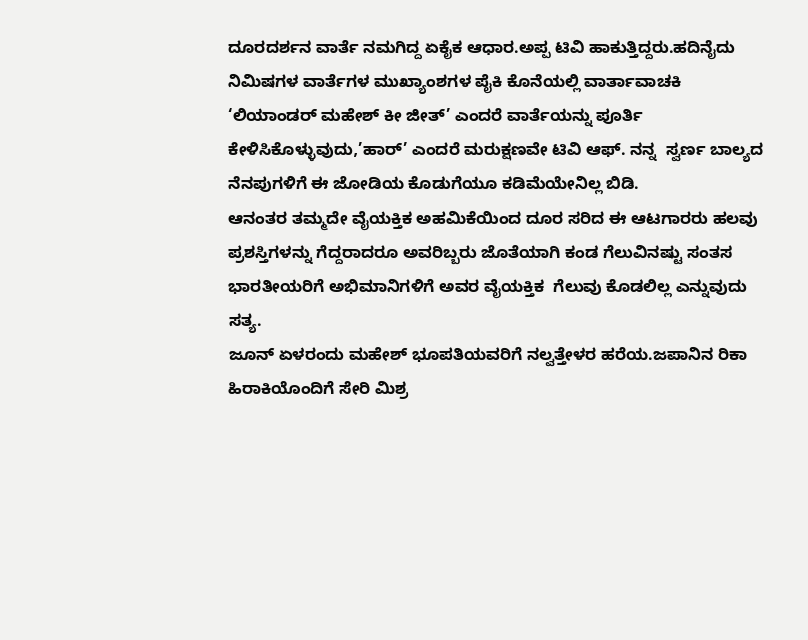ದೂರದರ್ಶನ ವಾರ್ತೆ ನಮಗಿದ್ದ ಏಕೈಕ ಆಧಾರ.ಅಪ್ಪ ಟಿವಿ ಹಾಕುತ್ತಿದ್ದರು.ಹದಿನೈದು ನಿಮಿಷಗಳ ವಾರ್ತೆಗಳ ಮುಖ್ಯಾಂಶಗಳ ಪೈಕಿ ಕೊನೆಯಲ್ಲಿ ವಾರ್ತಾವಾಚಕಿ ‘ಲಿಯಾಂಡರ್ ಮಹೇಶ್ ಕೀ ಜೀತ್’ ಎಂದರೆ ವಾರ್ತೆಯನ್ನು ಪೂರ್ತಿ ಕೇಳಿಸಿಕೊಳ್ಳುವುದು,’ಹಾರ್’ ಎಂದರೆ ಮರುಕ್ಷಣವೇ ಟಿವಿ ಆಫ್. ನನ್ನ  ಸ್ವರ್ಣ ಬಾಲ್ಯದ ನೆನಪುಗಳಿಗೆ ಈ ಜೋಡಿಯ ಕೊಡುಗೆಯೂ ಕಡಿಮೆಯೇನಿಲ್ಲ ಬಿಡಿ.
ಆನಂತರ ತಮ್ಮದೇ ವೈಯಕ್ತಿಕ ಅಹಮಿಕೆಯಿಂದ ದೂರ ಸರಿದ ಈ ಆಟಗಾರರು ಹಲವು ಪ್ರಶಸ್ತಿಗಳನ್ನು ಗೆದ್ದರಾದರೂ ಅವರಿಬ್ಬರು ಜೊತೆಯಾಗಿ ಕಂಡ ಗೆಲುವಿನಷ್ಟು ಸಂತಸ  ಭಾರತೀಯರಿಗೆ ಅಭಿಮಾನಿಗಳಿಗೆ ಅವರ ವೈಯಕ್ತಿಕ  ಗೆಲುವು ಕೊಡಲಿಲ್ಲ ಎನ್ನುವುದು ಸತ್ಯ.
ಜೂನ್ ಏಳರಂದು ಮಹೇಶ್ ಭೂಪತಿಯವರಿಗೆ ನಲ್ವತ್ತೇಳರ ಹರೆಯ.ಜಪಾನಿನ ರಿಕಾ ಹಿರಾಕಿಯೊಂದಿಗೆ ಸೇರಿ ಮಿಶ್ರ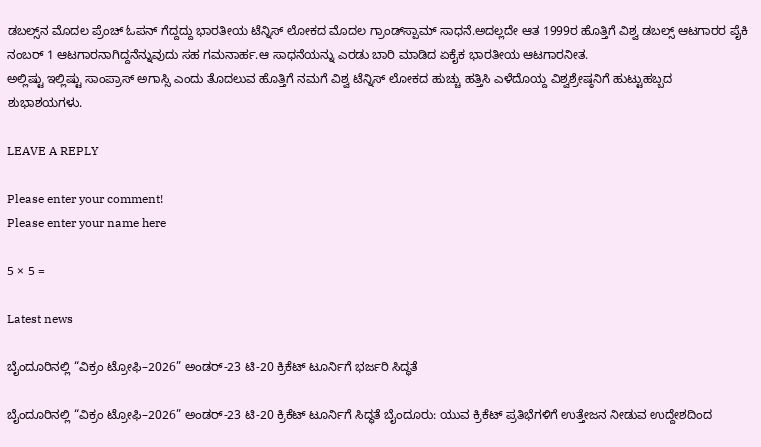ಡಬಲ್ಸ್‌ನ ಮೊದಲ ಪ್ರೆಂಚ್ ಓಪನ್ ಗೆದ್ದದ್ದು ಭಾರತೀಯ ಟೆನ್ನಿಸ್ ಲೋಕದ ಮೊದಲ ಗ್ರಾಂಡ್‌ಸ್ಪಾಮ್ ಸಾಧನೆ.ಅದಲ್ಲದೇ ಆತ 1999ರ ಹೊತ್ತಿಗೆ ವಿಶ್ವ ಡಬಲ್ಸ್ ಆಟಗಾರರ ಪೈಕಿ ನಂಬರ್ 1 ಆಟಗಾರನಾಗಿದ್ದನೆನ್ನುವುದು ಸಹ ಗಮನಾರ್ಹ.ಆ ಸಾಧನೆಯನ್ನು ಎರಡು ಬಾರಿ ಮಾಡಿದ ಏಕೈಕ ಭಾರತೀಯ ಆಟಗಾರನೀತ.
ಅಲ್ಲಿಷ್ಟು ಇಲ್ಲಿಷ್ಟು ಸಾಂಪ್ರಾಸ್ ಅಗಾಸ್ಸಿ ಎಂದು ತೊದಲುವ ಹೊತ್ತಿಗೆ ನಮಗೆ ವಿಶ್ವ ಟೆನ್ನಿಸ್ ಲೋಕದ ಹುಚ್ಚು ಹತ್ತಿಸಿ ಎಳೆದೊಯ್ದ ವಿಶ್ವಶ್ರೇಷ್ಠನಿಗೆ ಹುಟ್ಟುಹಬ್ಬದ ಶುಭಾಶಯಗಳು.

LEAVE A REPLY

Please enter your comment!
Please enter your name here

5 × 5 =

Latest news

ಬೈಂದೂರಿನಲ್ಲಿ “ವಿಕ್ರಂ ಟ್ರೋಫಿ–2026” ಅಂಡರ್-23 ಟಿ-20 ಕ್ರಿಕೆಟ್ ಟೂರ್ನಿಗೆ ಭರ್ಜರಿ ಸಿದ್ಧತೆ

ಬೈಂದೂರಿನಲ್ಲಿ “ವಿಕ್ರಂ ಟ್ರೋಫಿ–2026” ಅಂಡರ್-23 ಟಿ-20 ಕ್ರಿಕೆಟ್ ಟೂರ್ನಿಗೆ ಸಿದ್ಧತೆ ಬೈಂದೂರು: ಯುವ ಕ್ರಿಕೆಟ್ ಪ್ರತಿಭೆಗಳಿಗೆ ಉತ್ತೇಜನ ನೀಡುವ ಉದ್ದೇಶದಿಂದ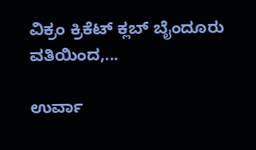ವಿಕ್ರಂ ಕ್ರಿಕೆಟ್ ಕ್ಲಬ್ ಬೈಂದೂರು ವತಿಯಿಂದ,...

ಉರ್ವಾ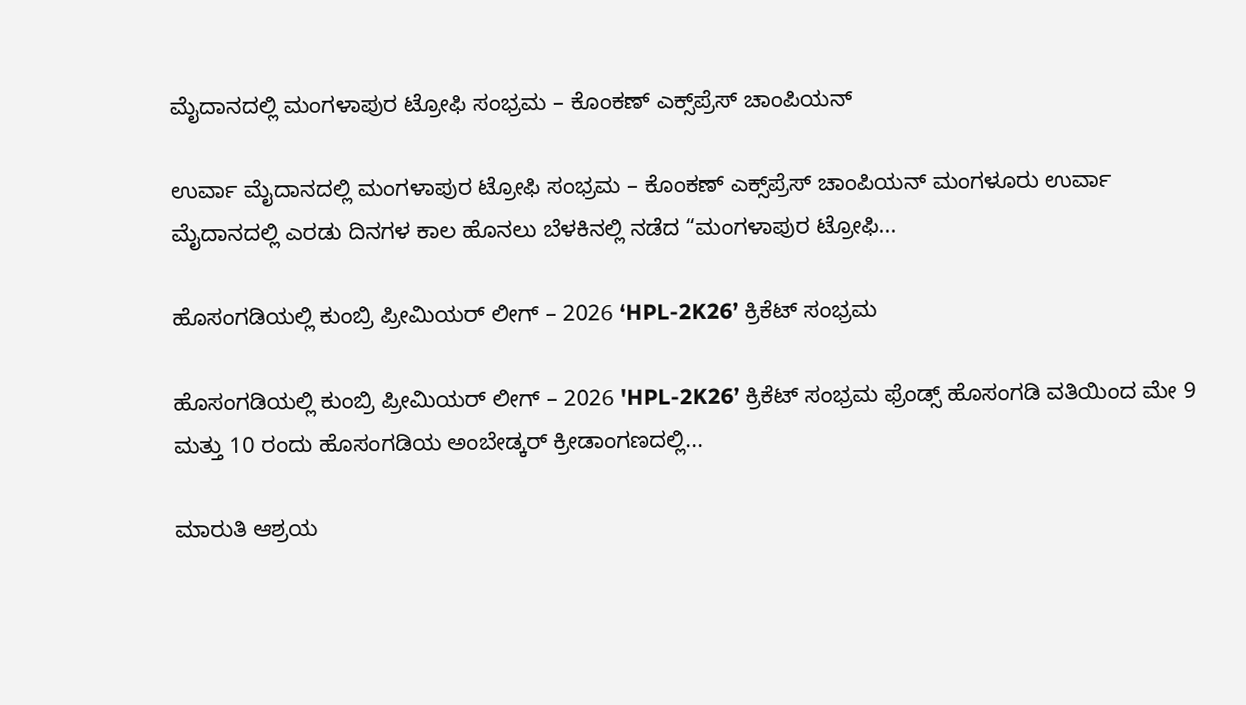ಮೈದಾನದಲ್ಲಿ ಮಂಗಳಾಪುರ ಟ್ರೋಫಿ ಸಂಭ್ರಮ – ಕೊಂಕಣ್ ಎಕ್ಸ್‌ಪ್ರೆಸ್ ಚಾಂಪಿಯನ್

ಉರ್ವಾ ಮೈದಾನದಲ್ಲಿ ಮಂಗಳಾಪುರ ಟ್ರೋಫಿ ಸಂಭ್ರಮ – ಕೊಂಕಣ್ ಎಕ್ಸ್‌ಪ್ರೆಸ್ ಚಾಂಪಿಯನ್ ಮಂಗಳೂರು ಉರ್ವಾ ಮೈದಾನದಲ್ಲಿ ಎರಡು ದಿನಗಳ ಕಾಲ ಹೊನಲು ಬೆಳಕಿನಲ್ಲಿ ನಡೆದ “ಮಂಗಳಾಪುರ ಟ್ರೋಫಿ...

ಹೊಸಂಗಡಿಯಲ್ಲಿ ಕುಂಬ್ರಿ ಪ್ರೀಮಿಯರ್ ಲೀಗ್ – 2026 ‘HPL-2K26’ ಕ್ರಿಕೆಟ್ ಸಂಭ್ರಮ

ಹೊಸಂಗಡಿಯಲ್ಲಿ ಕುಂಬ್ರಿ ಪ್ರೀಮಿಯರ್ ಲೀಗ್ – 2026 'HPL-2K26’ ಕ್ರಿಕೆಟ್ ಸಂಭ್ರಮ ಫ್ರೆಂಡ್ಸ್ ಹೊಸಂಗಡಿ ವತಿಯಿಂದ ಮೇ 9 ಮತ್ತು 10 ರಂದು ಹೊಸಂಗಡಿಯ ಅಂಬೇಡ್ಕರ್ ಕ್ರೀಡಾಂಗಣದಲ್ಲಿ...

ಮಾರುತಿ ಆಶ್ರಯ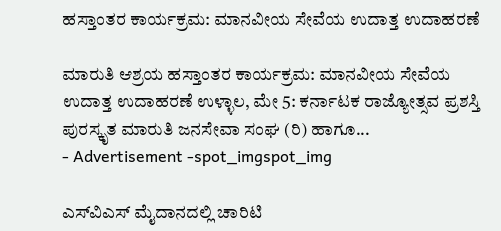ಹಸ್ತಾಂತರ ಕಾರ್ಯಕ್ರಮ: ಮಾನವೀಯ ಸೇವೆಯ ಉದಾತ್ತ ಉದಾಹರಣೆ

ಮಾರುತಿ ಆಶ್ರಯ ಹಸ್ತಾಂತರ ಕಾರ್ಯಕ್ರಮ: ಮಾನವೀಯ ಸೇವೆಯ ಉದಾತ್ತ ಉದಾಹರಣೆ ಉಳ್ಳಾಲ, ಮೇ 5: ಕರ್ನಾಟಕ ರಾಜ್ಯೋತ್ಸವ ಪ್ರಶಸ್ತಿ ಪುರಸ್ಕೃತ ಮಾರುತಿ ಜನಸೇವಾ ಸಂಘ (ರಿ) ಹಾಗೂ...
- Advertisement -spot_imgspot_img

ಎಸ್‌ವಿಎಸ್ ಮೈದಾನದಲ್ಲಿ ಚಾರಿಟಿ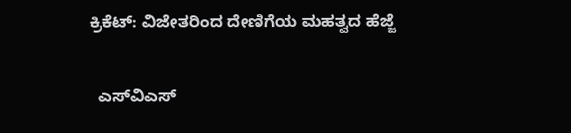ಕ್ರಿಕೆಟ್: ವಿಜೇತರಿಂದ ದೇಣಿಗೆಯ ಮಹತ್ವದ ಹೆಜ್ಜೆ

  ಎಸ್‌ವಿಎಸ್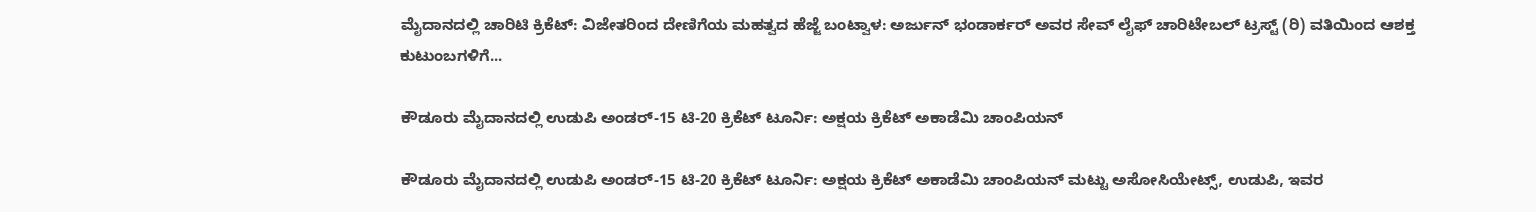ಮೈದಾನದಲ್ಲಿ ಚಾರಿಟಿ ಕ್ರಿಕೆಟ್: ವಿಜೇತರಿಂದ ದೇಣಿಗೆಯ ಮಹತ್ವದ ಹೆಜ್ಜೆ ಬಂಟ್ವಾಳ: ಅರ್ಜುನ್ ಭಂಡಾರ್ಕರ್ ಅವರ ಸೇವ್ ಲೈಫ್ ಚಾರಿಟೇಬಲ್ ಟ್ರಸ್ಟ್ (ರಿ) ವತಿಯಿಂದ ಆಶಕ್ತ ಕುಟುಂಬಗಳಿಗೆ...

ಕೌಡೂರು ಮೈದಾನದಲ್ಲಿ ಉಡುಪಿ ಅಂಡರ್-15 ಟಿ-20 ಕ್ರಿಕೆಟ್ ಟೂರ್ನಿ: ಅಕ್ಷಯ ಕ್ರಿಕೆಟ್ ಅಕಾಡೆಮಿ ಚಾಂಪಿಯನ್

ಕೌಡೂರು ಮೈದಾನದಲ್ಲಿ ಉಡುಪಿ ಅಂಡರ್-15 ಟಿ-20 ಕ್ರಿಕೆಟ್ ಟೂರ್ನಿ: ಅಕ್ಷಯ ಕ್ರಿಕೆಟ್ ಅಕಾಡೆಮಿ ಚಾಂಪಿಯನ್ ಮಟ್ಟು ಅಸೋಸಿಯೇಟ್ಸ್, ಉಡುಪಿ, ಇವರ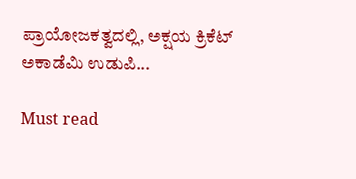ಪ್ರಾಯೋಜಕತ್ವದಲ್ಲಿ, ಅಕ್ಷಯ ಕ್ರಿಕೆಟ್ ಅಕಾಡೆಮಿ ಉಡುಪಿ...

Must read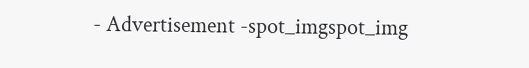- Advertisement -spot_imgspot_img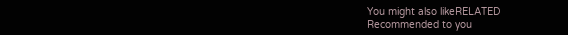You might also likeRELATED
Recommended to you